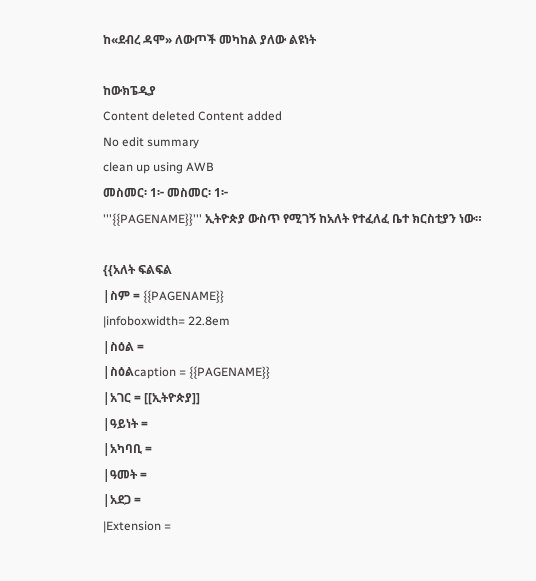ከ«ደብረ ዳሞ» ለውጦች መካከል ያለው ልዩነት

ከውክፔዲያ
Content deleted Content added
No edit summary
clean up using AWB
መስመር፡ 1፦ መስመር፡ 1፦
'''{{PAGENAME}}''' ኢትዮጵያ ውስጥ የሚገኝ ከአለት የተፈለፈ ቤተ ክርስቲያን ነው።

{{አለት ፍልፍል
|ስም = {{PAGENAME}}
|infoboxwidth= 22.8em
|ስዕል =
|ስዕልcaption = {{PAGENAME}}
|አገር = [[ኢትዮጵያ]]
|ዓይነት =
|አካባቢ =
|ዓመት =
|አደጋ =
|Extension =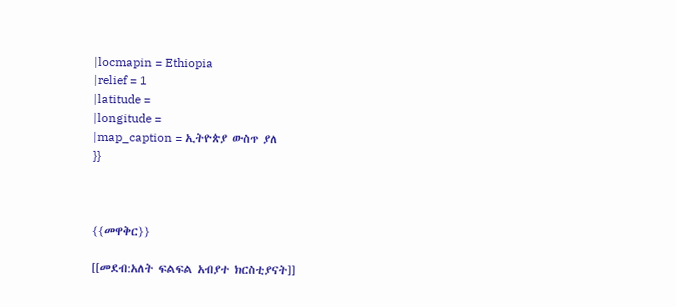|locmapin = Ethiopia
|relief = 1
|latitude =
|longitude =
|map_caption = ኢትዮጵያ ውስጥ ያለ
}}



{{መዋቅር}}

[[መደብ:አለት ፍልፍል አብያተ ክርስቲያናት]]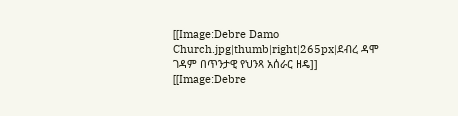[[Image:Debre Damo Church.jpg|thumb|right|265px|ደብረ ዳሞ ገዳም በጥንታዊ የህንጻ አሰራር ዘዴ]]
[[Image:Debre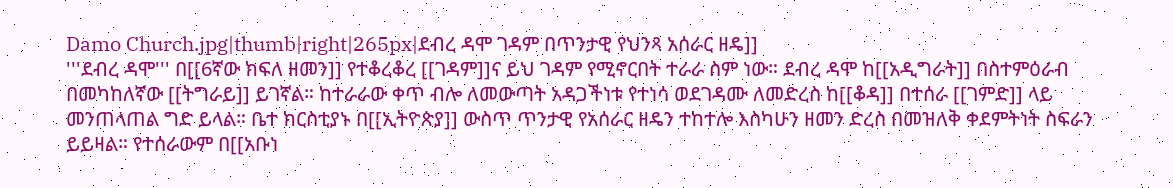Damo Church.jpg|thumb|right|265px|ደብረ ዳሞ ገዳም በጥንታዊ የህንጻ አሰራር ዘዴ]]
'''ደብረ ዳሞ''' በ[[6ኛው ክፍለ ዘመን]] የተቆረቆረ [[ገዳም]]ና ይህ ገዳም የሚኖርበት ተራራ ስም ነው። ደብረ ዳሞ ከ[[አዲግራት]] በስተምዕራብ በመካከለኛው [[ትግራይ]] ይገኛል። ከተራራው ቀጥ ብሎ ለመውጣት አዳጋችነቱ የተነሳ ወደገዳሙ ለመድረስ ከ[[ቆዳ]] በተሰራ [[ገምድ]] ላይ መንጠላጠል ግድ ይላል። ቤተ ክርስቲያኑ በ[[ኢትዮጵያ]] ውስጥ ጥንታዊ የአሰራር ዘዴን ተከተሎ እስካሁን ዘመን ድረስ በመዝለቅ ቀደምትነት ስፍራን ይይዛል። የተሰራውም በ[[አቡነ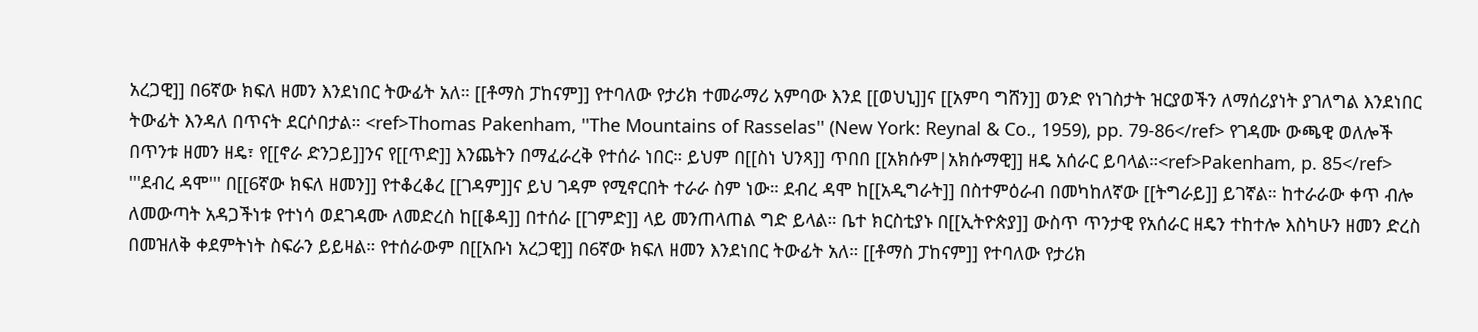አረጋዊ]] በ6ኛው ክፍለ ዘመን እንደነበር ትውፊት አለ። [[ቶማስ ፓከናም]] የተባለው የታሪክ ተመራማሪ አምባው እንደ [[ወህኒ]]ና [[አምባ ግሸን]] ወንድ የነገስታት ዝርያወችን ለማሰሪያነት ያገለግል እንደነበር ትውፊት እንዳለ በጥናት ደርሶበታል። <ref>Thomas Pakenham, ''The Mountains of Rasselas'' (New York: Reynal & Co., 1959), pp. 79-86</ref> የገዳሙ ውጫዊ ወለሎች በጥንቱ ዘመን ዘዴ፣ የ[[ኖራ ድንጋይ]]ንና የ[[ጥድ]] እንጨትን በማፈራረቅ የተሰራ ነበር። ይህም በ[[ስነ ህንጻ]] ጥበበ [[አክሱም|አክሱማዊ]] ዘዴ አሰራር ይባላል።<ref>Pakenham, p. 85</ref>
'''ደብረ ዳሞ''' በ[[6ኛው ክፍለ ዘመን]] የተቆረቆረ [[ገዳም]]ና ይህ ገዳም የሚኖርበት ተራራ ስም ነው። ደብረ ዳሞ ከ[[አዲግራት]] በስተምዕራብ በመካከለኛው [[ትግራይ]] ይገኛል። ከተራራው ቀጥ ብሎ ለመውጣት አዳጋችነቱ የተነሳ ወደገዳሙ ለመድረስ ከ[[ቆዳ]] በተሰራ [[ገምድ]] ላይ መንጠላጠል ግድ ይላል። ቤተ ክርስቲያኑ በ[[ኢትዮጵያ]] ውስጥ ጥንታዊ የአሰራር ዘዴን ተከተሎ እስካሁን ዘመን ድረስ በመዝለቅ ቀደምትነት ስፍራን ይይዛል። የተሰራውም በ[[አቡነ አረጋዊ]] በ6ኛው ክፍለ ዘመን እንደነበር ትውፊት አለ። [[ቶማስ ፓከናም]] የተባለው የታሪክ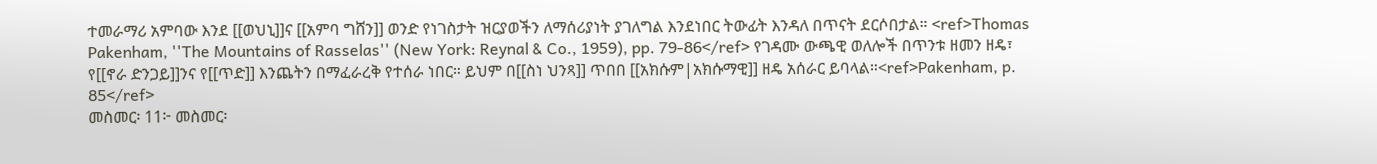ተመራማሪ አምባው እንደ [[ወህኒ]]ና [[አምባ ግሸን]] ወንድ የነገስታት ዝርያወችን ለማሰሪያነት ያገለግል እንደነበር ትውፊት እንዳለ በጥናት ደርሶበታል። <ref>Thomas Pakenham, ''The Mountains of Rasselas'' (New York: Reynal & Co., 1959), pp. 79-86</ref> የገዳሙ ውጫዊ ወለሎች በጥንቱ ዘመን ዘዴ፣ የ[[ኖራ ድንጋይ]]ንና የ[[ጥድ]] እንጨትን በማፈራረቅ የተሰራ ነበር። ይህም በ[[ስነ ህንጻ]] ጥበበ [[አክሱም|አክሱማዊ]] ዘዴ አሰራር ይባላል።<ref>Pakenham, p. 85</ref>
መስመር፡ 11፦ መስመር፡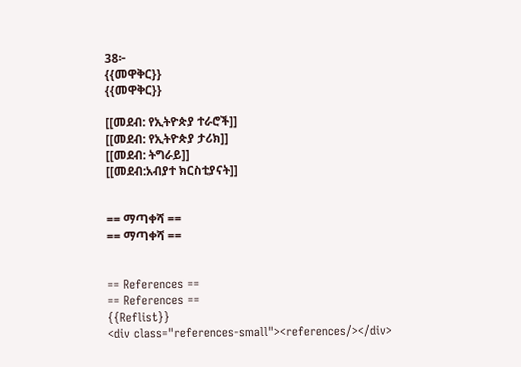38፦
{{መዋቅር}}
{{መዋቅር}}

[[መደብ: የኢትዮጵያ ተራሮች]]
[[መደብ: የኢትዮጵያ ታሪክ]]
[[መደብ: ትግራይ]]
[[መደብ:አብያተ ክርስቲያናት]]


== ማጣቀሻ ==
== ማጣቀሻ ==


== References ==
== References ==
{{Reflist}}
<div class="references-small"><references/></div>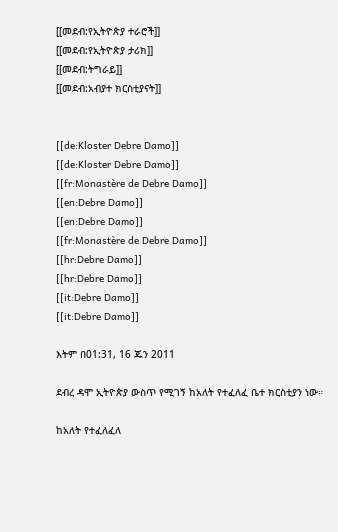[[መደብ:የኢትዮጵያ ተራሮች]]
[[መደብ:የኢትዮጵያ ታሪክ]]
[[መደብ:ትግራይ]]
[[መደብ:አብያተ ክርስቲያናት]]


[[de:Kloster Debre Damo]]
[[de:Kloster Debre Damo]]
[[fr:Monastère de Debre Damo]]
[[en:Debre Damo]]
[[en:Debre Damo]]
[[fr:Monastère de Debre Damo]]
[[hr:Debre Damo]]
[[hr:Debre Damo]]
[[it:Debre Damo]]
[[it:Debre Damo]]

እትም በ01:31, 16 ጁን 2011

ደብረ ዳሞ ኢትዮጵያ ውስጥ የሚገኝ ከአለት የተፈለፈ ቤተ ክርስቲያን ነው።

ከአለት የተፈለፈለ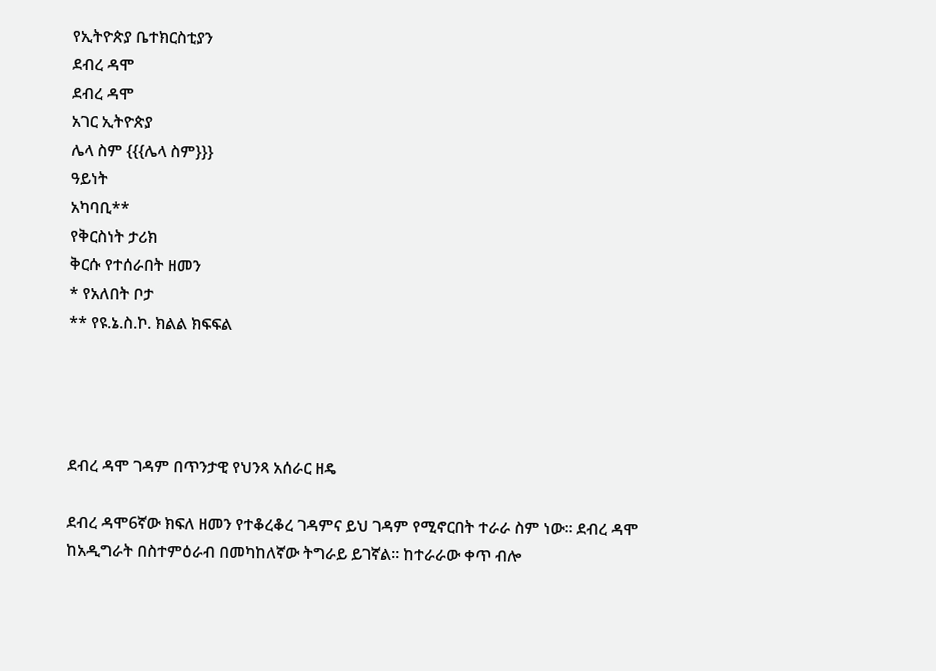የኢትዮጵያ ቤተክርስቲያን
ደብረ ዳሞ
ደብረ ዳሞ
አገር ኢትዮጵያ
ሌላ ስም {{{ሌላ ስም}}}
ዓይነት
አካባቢ**
የቅርስነት ታሪክ
ቅርሱ የተሰራበት ዘመን
* የአለበት ቦታ
** የዩ.ኔ.ስ.ኮ. ክልል ክፍፍል




ደብረ ዳሞ ገዳም በጥንታዊ የህንጻ አሰራር ዘዴ

ደብረ ዳሞ6ኛው ክፍለ ዘመን የተቆረቆረ ገዳምና ይህ ገዳም የሚኖርበት ተራራ ስም ነው። ደብረ ዳሞ ከአዲግራት በስተምዕራብ በመካከለኛው ትግራይ ይገኛል። ከተራራው ቀጥ ብሎ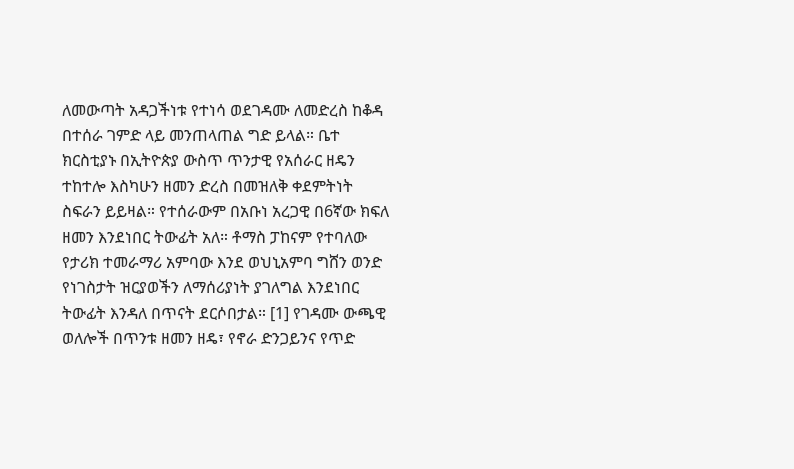ለመውጣት አዳጋችነቱ የተነሳ ወደገዳሙ ለመድረስ ከቆዳ በተሰራ ገምድ ላይ መንጠላጠል ግድ ይላል። ቤተ ክርስቲያኑ በኢትዮጵያ ውስጥ ጥንታዊ የአሰራር ዘዴን ተከተሎ እስካሁን ዘመን ድረስ በመዝለቅ ቀደምትነት ስፍራን ይይዛል። የተሰራውም በአቡነ አረጋዊ በ6ኛው ክፍለ ዘመን እንደነበር ትውፊት አለ። ቶማስ ፓከናም የተባለው የታሪክ ተመራማሪ አምባው እንደ ወህኒአምባ ግሸን ወንድ የነገስታት ዝርያወችን ለማሰሪያነት ያገለግል እንደነበር ትውፊት እንዳለ በጥናት ደርሶበታል። [1] የገዳሙ ውጫዊ ወለሎች በጥንቱ ዘመን ዘዴ፣ የኖራ ድንጋይንና የጥድ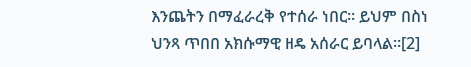እንጨትን በማፈራረቅ የተሰራ ነበር። ይህም በስነ ህንጻ ጥበበ አክሱማዊ ዘዴ አሰራር ይባላል።[2]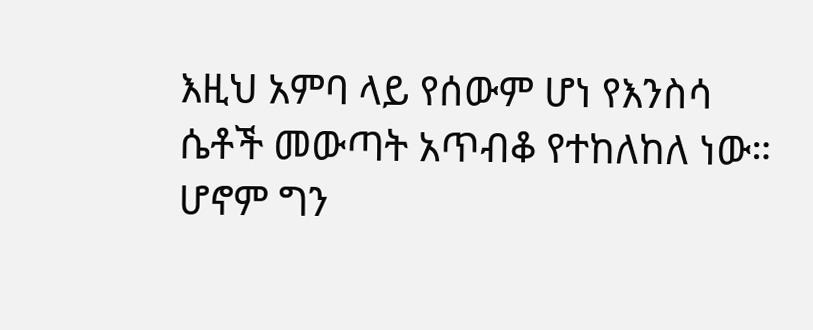እዚህ አምባ ላይ የሰውም ሆነ የእንስሳ ሴቶች መውጣት አጥብቆ የተከለከለ ነው። ሆኖም ግን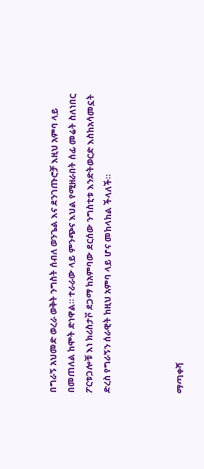በግራኝ አህመድ ወረራ ወቅት ንግስት ሰብለ ወንጌል እና ደንገጡሮቻ እዚህ አምባ ላይ በመጠለል ከሞት ድነዋል። ተራራው ላይ ምንጭና እህል የሚዘራበት ሰፊ መሬት ስለነበር ፖርቱጋሎቹ እነ ክሪስታቮ ደጋማ ከአምባው ደርሰው ንግስቲቱ እንድትወርድ እስከአሳመኗት ድረስ የግራኝን ሰራዊት ከዚህ አምባ ላይ ሆና መከላከል ችላለች።



ማጣቀሻ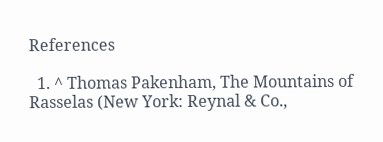References

  1. ^ Thomas Pakenham, The Mountains of Rasselas (New York: Reynal & Co.,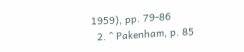1959), pp. 79-86
  2. ^ Pakenham, p. 85